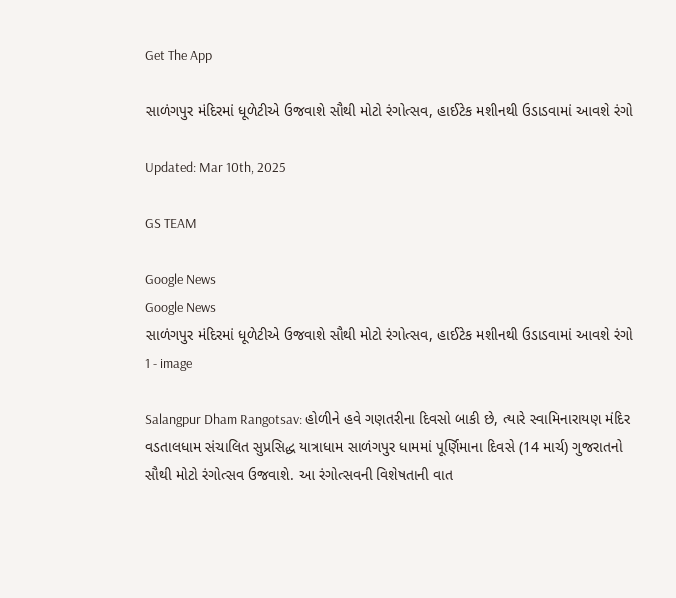Get The App

સાળંગપુર મંદિરમાં ધૂળેટીએ ઉજવાશે સૌથી મોટો રંગોત્સવ, હાઈટેક મશીનથી ઉડાડવામાં આવશે રંગો

Updated: Mar 10th, 2025

GS TEAM

Google News
Google News
સાળંગપુર મંદિરમાં ધૂળેટીએ ઉજવાશે સૌથી મોટો રંગોત્સવ, હાઈટેક મશીનથી ઉડાડવામાં આવશે રંગો 1 - image

Salangpur Dham Rangotsav: હોળીને હવે ગણતરીના દિવસો બાકી છે, ત્યારે સ્વામિનારાયણ મંદિર વડતાલધામ સંચાલિત સુપ્રસિદ્ધ યાત્રાધામ સાળંગપુર ધામમાં પૂર્ણિમાના દિવસે (14 માર્ચ) ગુજરાતનો સૌથી મોટો રંગોત્સવ ઉજવાશે. આ રંગોત્સવની વિશેષતાની વાત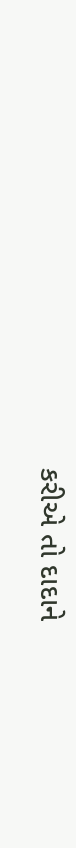કરીએ તો દાદાને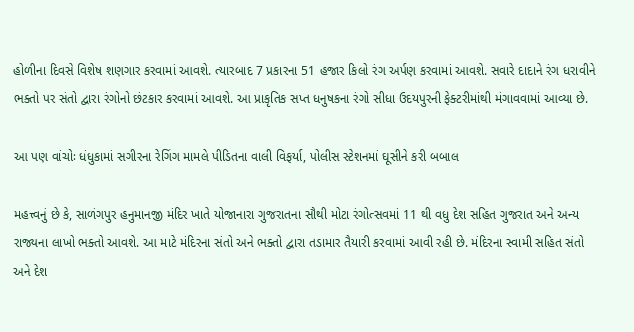હોળીના દિવસે વિશેષ શણગાર કરવામાં આવશે. ત્યારબાદ 7 પ્રકારના 51 હજાર કિલો રંગ અર્પણ કરવામાં આવશે. સવારે દાદાને રંગ ધરાવીને ભક્તો પર સંતો દ્વારા રંગોનો છંટકાર કરવામાં આવશે. આ પ્રાકૃતિક સપ્ત ધનુષકના રંગો સીધા ઉદયપુરની ફેક્ટરીમાંથી મંગાવવામાં આવ્યા છે.

આ પણ વાંચોઃ ધંધુકામાં સગીરના રેગિંગ મામલે પીડિતના વાલી વિફર્યા, પોલીસ સ્ટેશનમાં ઘૂસીને કરી બબાલ

મહત્ત્વનું છે કે, સાળંગપુર હનુમાનજી મંદિર ખાતે યોજાનારા ગુજરાતના સૌથી મોટા રંગોત્સવમાં 11 થી વધુ દેશ સહિત ગુજરાત અને અન્ય રાજ્યના લાખો ભક્તો આવશે. આ માટે મંદિરના સંતો અને ભક્તો દ્વારા તડામાર તૈયારી કરવામાં આવી રહી છે. મંદિરના સ્વામી સહિત સંતો અને દેશ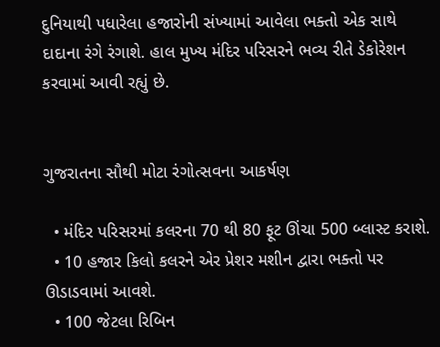દુનિયાથી પધારેલા હજારોની સંખ્યામાં આવેલા ભક્તો એક સાથે દાદાના રંગે રંગાશે. હાલ મુખ્ય મંદિર પરિસરને ભવ્ય રીતે ડેકોરેશન કરવામાં આવી રહ્યું છે.


ગુજરાતના સૌથી મોટા રંગોત્સવના આકર્ષણ

  • મંદિર પરિસરમાં કલરના 70 થી 80 ફૂટ ઊંચા 500 બ્લાસ્ટ કરાશે.
  • 10 હજાર કિલો કલરને એર પ્રેશર મશીન દ્વારા ભક્તો પર ઊડાડવામાં આવશે.
  • 100 જેટલા રિબિન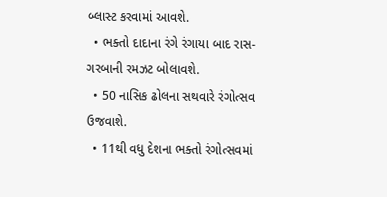બ્લાસ્ટ કરવામાં આવશે.
  • ભક્તો દાદાના રંગે રંગાયા બાદ રાસ-ગરબાની રમઝટ બોલાવશે.
  • 50 નાસિક ઢોલના સથવારે રંગોત્સવ ઉજવાશે.
  • 11થી વધુ દેશના ભક્તો રંગોત્સવમાં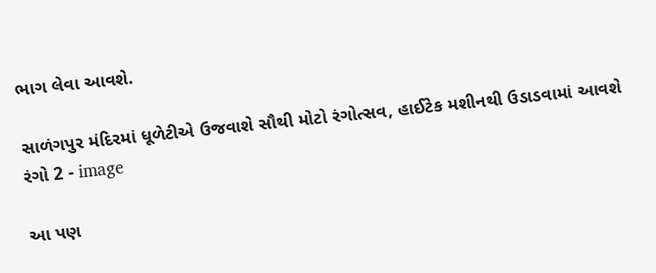ભાગ લેવા આવશે.

સાળંગપુર મંદિરમાં ધૂળેટીએ ઉજવાશે સૌથી મોટો રંગોત્સવ, હાઈટેક મશીનથી ઉડાડવામાં આવશે રંગો 2 - image

આ પણ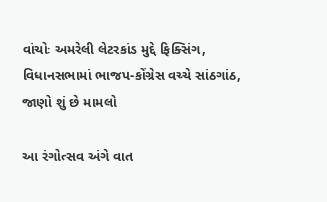વાંચોઃ અમરેલી લેટરકાંડ મુદ્દે ફિક્સિંગ, વિધાનસભામાં ભાજપ-કોંગ્રેસ વચ્ચે સાંઠગાંઠ, જાણો શું છે મામલો

આ રંગોત્સવ અંગે વાત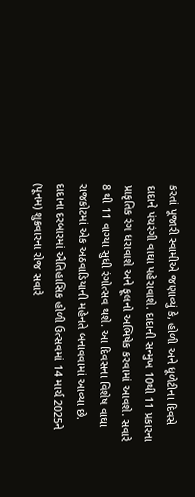કરતાં પૂજારી સ્વામીએ જણાવ્યું કે, હોળી અને ધૂળેટીના દિવસે દાદાને પંચરંગી વાઘા પહેરાવાશે. દાદાની સન્મુખ 10થી 11 પ્રકારના પ્રાકૃતિક રંગ ધરાવાશે અને ફૂલનો અભિષેક કરવામાં આવશે. સવારે 8 થી 11 વાગ્યા સુધી રંગોત્સવ થશે. આ દિવસના વિશેષ વાઘા રાજકોટમાં એક અઠવાડિયાની મહેનતે બનાવવામાં આવ્યા છે. દાદાના દરબારમાં ઐતિહાસિક હોળી ઉત્સવમાં 14 માર્ચ 2025ને (પૂનમ) શુક્રવારના રોજ સવારે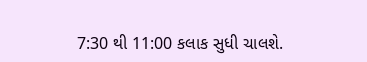7:30 થી 11:00 કલાક સુધી ચાલશે.